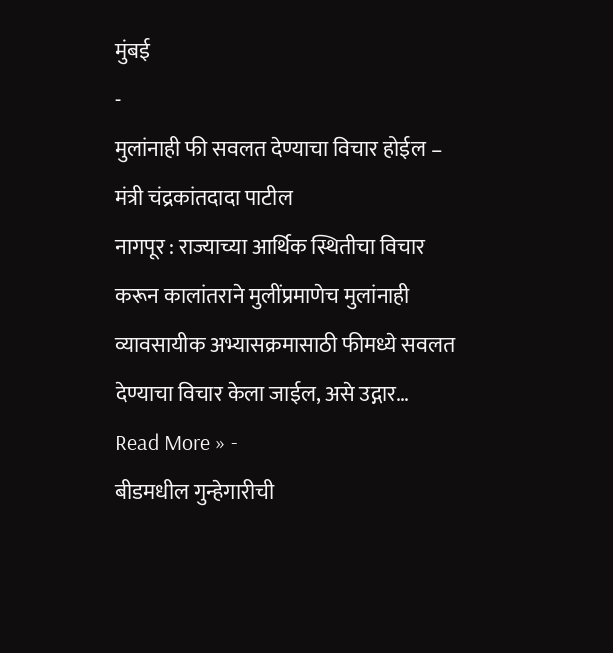मुंबई
-
मुलांनाही फी सवलत देण्याचा विचार होईल – मंत्री चंद्रकांतदादा पाटील
नागपूर : राज्याच्या आर्थिक स्थितीचा विचार करून कालांतराने मुलींप्रमाणेच मुलांनाही व्यावसायीक अभ्यासक्रमासाठी फीमध्ये सवलत देण्याचा विचार केला जाईल, असे उद्गार…
Read More » -
बीडमधील गुन्हेगारीची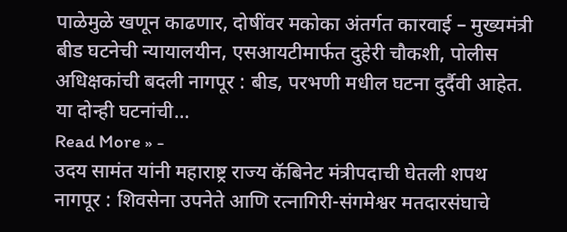पाळेमुळे खणून काढणार, दोषींवर मकोका अंतर्गत कारवाई – मुख्यमंत्री
बीड घटनेची न्यायालयीन, एसआयटीमार्फत दुहेरी चौकशी, पोलीस अधिक्षकांची बदली नागपूर : बीड, परभणी मधील घटना दुर्दैवी आहेत. या दोन्ही घटनांची…
Read More » -
उदय सामंत यांनी महाराष्ट्र राज्य कॅबिनेट मंत्रीपदाची घेतली शपथ
नागपूर : शिवसेना उपनेते आणि रत्नागिरी-संगमेश्वर मतदारसंघाचे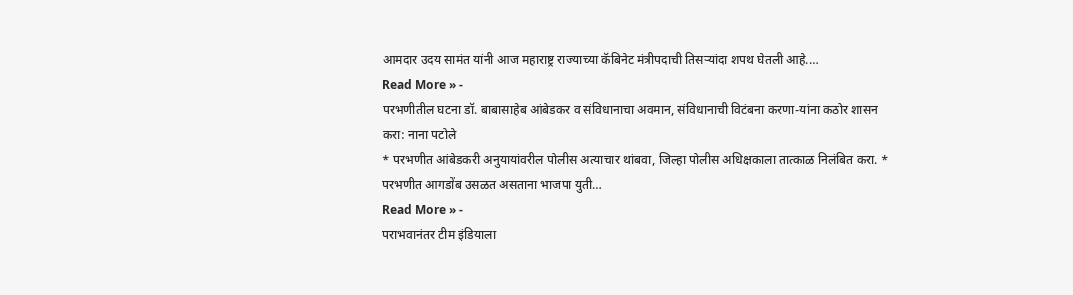आमदार उदय सामंत यांनी आज महाराष्ट्र राज्याच्या कॅबिनेट मंत्रीपदाची तिसऱ्यांदा शपथ घेतली आहे.…
Read More » -
परभणीतील घटना डॉ. बाबासाहेब आंबेडकर व संविधानाचा अवमान, संविधानाची विटंबना करणा-यांना कठोर शासन करा: नाना पटोले
* परभणीत आंबेडकरी अनुयायांवरील पोलीस अत्याचार थांबवा, जिल्हा पोलीस अधिक्षकाला तात्काळ निलंबित करा. * परभणीत आगडोंब उसळत असताना भाजपा युती…
Read More » -
पराभवानंतर टीम इंडियाला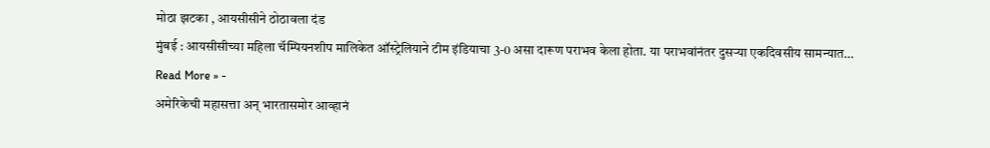मोठा झटका , आयसीसीने ठोठावला दंड
मुंबई : आयसीसीच्या महिला चॅम्पियनशीप मालिकेत ऑस्ट्रेलियाने टीम इंडियाचा 3-0 असा दारूण पराभव केला होता. या पराभवांनंतर दुसऱ्या एकदिवसीय सामन्यात…
Read More » -
अमेरिकेची महासत्ता अन् भारतासमोर आव्हानं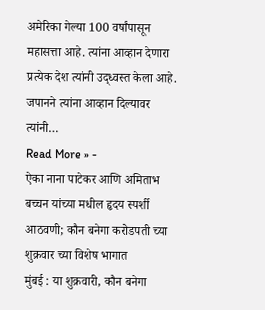अमेरिका गेल्या 100 वर्षांपासून महासत्ता आहे. त्यांना आव्हान देणारा प्रत्येक देश त्यांनी उद्ध्वस्त केला आहे. जपानने त्यांना आव्हान दिल्यावर त्यांनी…
Read More » -
ऐका नाना पाटेकर आणि अमिताभ बच्चन यांच्या मधील हृदय स्पर्शी आठवणी; कौन बनेगा करोडपती च्या शुक्रवार च्या विशेष भागात
मुंबई : या शुक्रवारी, कौन बनेगा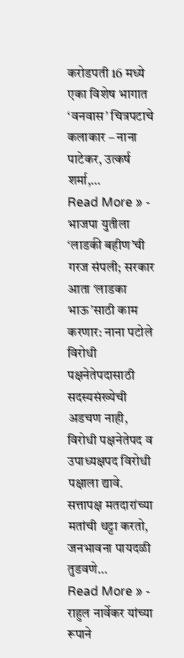करोडपती 16 मध्ये एका विशेष भागात ‘वनवास’ चित्रपटाचे कलाकार – नाना पाटेकर, उत्कर्ष शर्मा,…
Read More » -
भाजपा युतीला ‘लाडकी बहीण’ची गरज संपली; सरकार आता ‘लाडका भाऊ’साठी काम करणार: नाना पटोले
विरोधी पक्षनेतेपदासाठी सदस्यसंख्येची अडचण नाही, विरोधी पक्षनेतेपद व उपाध्यक्षपद विरोधी पक्षाला द्यावे. सत्तापक्ष मतदारांच्या मतांची थट्टा करतो, जनभावना पायदळी तुडवणे…
Read More » -
राहुल नार्वेकर यांच्या रूपाने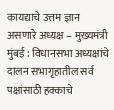कायद्याचे उत्तम ज्ञान असणारे अध्यक्ष – मुख्यमंत्री
मुंबई : विधानसभा अध्यक्षांचे दालन सभागृहातील सर्व पक्षांसाठी हक्काचे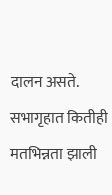दालन असते. सभागृहात कितीही मतभिन्नता झाली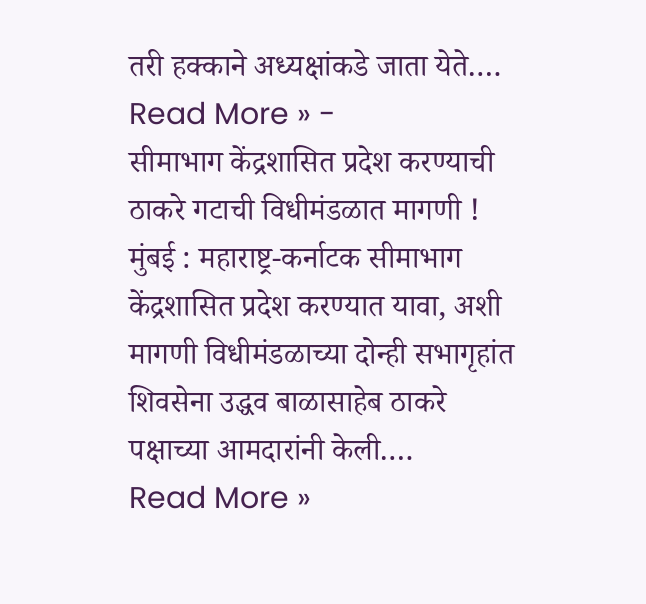तरी हक्काने अध्यक्षांकडे जाता येते.…
Read More » -
सीमाभाग केंद्रशासित प्रदेश करण्याची ठाकरे गटाची विधीमंडळात मागणी !
मुंबई : महाराष्ट्र-कर्नाटक सीमाभाग केंद्रशासित प्रदेश करण्यात यावा, अशी मागणी विधीमंडळाच्या दोन्ही सभागृहांत शिवसेना उद्धव बाळासाहेब ठाकरे पक्षाच्या आमदारांनी केली.…
Read More »